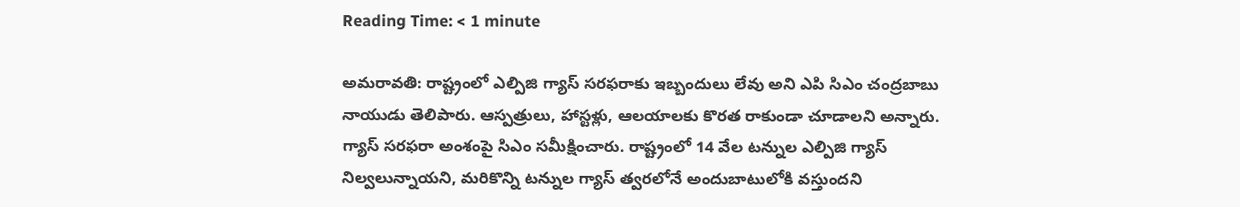Reading Time: < 1 minute

అమరావతి: రాష్ట్రంలో ఎల్పిజి గ్యాస్ సరఫరాకు ఇబ్బందులు లేవు అని ఎపి సిఎం చంద్రబాబు నాయుడు తెలిపారు. ఆస్పత్రులు, హాస్టళ్లు, ఆలయాలకు కొరత రాకుండా చూడాలని అన్నారు. గ్యాస్ సరఫరా అంశంపై సిఎం సమీక్షించారు. రాష్ట్రంలో 14 వేల టన్నుల ఎల్పిజి గ్యాస్ నిల్వలున్నాయని, మరికొన్ని టన్నుల గ్యాస్ త్వరలోనే అందుబాటులోకి వస్తుందని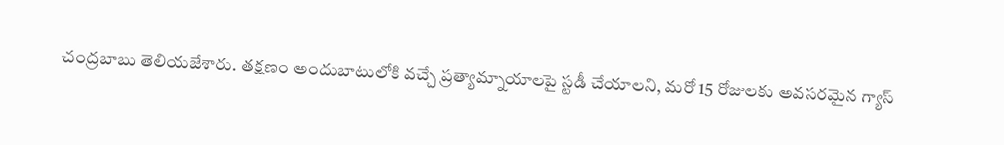చంద్రబాబు తెలియజేశారు. తక్షణం అందుబాటులోకి వచ్చే ప్రత్యామ్నాయాలపై స్టడీ చేయాలని, మరో 15 రోజులకు అవసరమైన గ్యాస్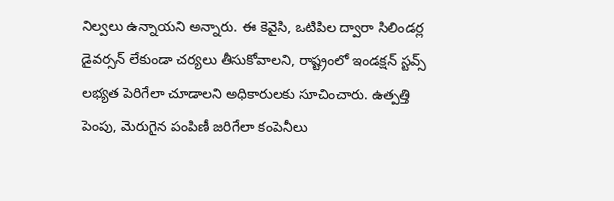నిల్వలు ఉన్నాయని అన్నారు. ఈ కెవైసి, ఒటిపిల ద్వారా సిలిండర్ల డైవర్సన్ లేకుండా చర్యలు తీసుకోవాలని, రాష్ట్రంలో ఇండక్షన్ స్టవ్స్ లభ్యత పెరిగేలా చూడాలని అధికారులకు సూచించారు. ఉత్పత్తి పెంపు, మెరుగైన పంపిణీ జరిగేలా కంపెనీలు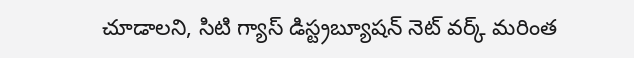చూడాలని, సిటి గ్యాస్ డిస్ట్రబ్యూషన్ నెట్ వర్క్ మరింత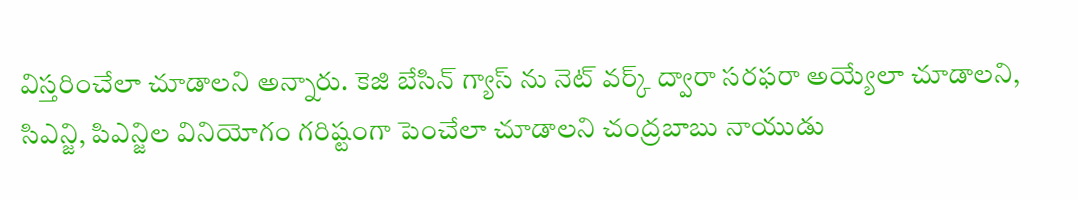విస్తరించేలా చూడాలని అన్నారు. కెజి బేసిన్ గ్యాస్ ను నెట్ వర్క్ ద్వారా సరఫరా అయ్యేలా చూడాలని, సిఎన్జి, పిఎన్జిల వినియోగం గరిష్టంగా పెంచేలా చూడాలని చంద్రబాబు నాయుడు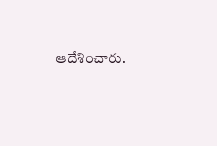ఆదేశించారు.